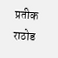प्रतीक राठोड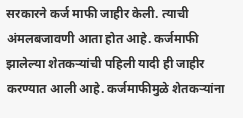सरकारने कर्ज माफी जाहीर केली. त्याची अंमलबजावणी आता होत आहे. कर्जमाफी झालेल्या शेतकऱ्यांची पहिली यादी ही जाहीर करण्यात आली आहे. कर्जमाफीमुळे शेतकऱ्यांना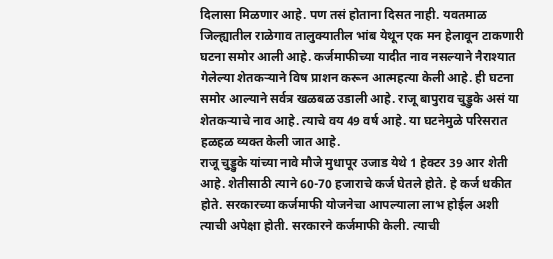दिलासा मिळणार आहे. पण तसं होताना दिसत नाही. यवतमाळ जिल्ह्यातील राळेगाव तालुक्यातील भांब येथून एक मन हेलावून टाकणारी घटना समोर आली आहे. कर्जमाफीच्या यादीत नाव नसल्याने नैराश्यात गेलेल्या शेतकऱ्याने विष प्राशन करून आत्महत्या केली आहे. ही घटना समोर आल्याने सर्वत्र खळबळ उडाली आहे. राजू बापुराव चुड्डुके असं या शेतकऱ्याचे नाव आहे. त्याचे वय 49 वर्ष आहे. या घटनेमुळे परिसरात हळहळ व्यक्त केली जात आहे.
राजू चुड्डुके यांच्या नावे मौजे मुधापूर उजाड येथे 1 हेक्टर 39 आर शेती आहे. शेतीसाठी त्याने 60-70 हजाराचे कर्ज घेतले होते. हे कर्ज धकीत होते. सरकारच्या कर्जमाफी योजनेचा आपल्याला लाभ होईल अशी त्याची अपेक्षा होती. सरकारने कर्जमाफी केली. त्याची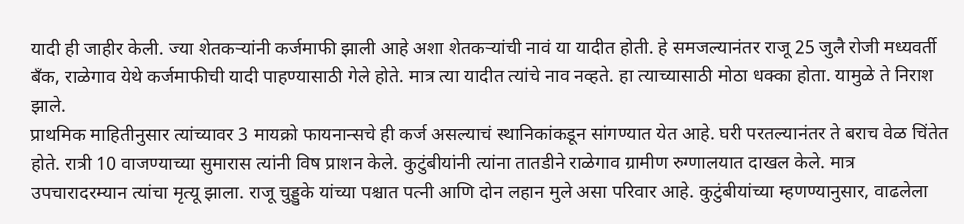यादी ही जाहीर केली. ज्या शेतकऱ्यांनी कर्जमाफी झाली आहे अशा शेतकऱ्यांची नावं या यादीत होती. हे समजल्यानंतर राजू 25 जुलै रोजी मध्यवर्ती बँक, राळेगाव येथे कर्जमाफीची यादी पाहण्यासाठी गेले होते. मात्र त्या यादीत त्यांचे नाव नव्हते. हा त्याच्यासाठी मोठा धक्का होता. यामुळे ते निराश झाले.
प्राथमिक माहितीनुसार त्यांच्यावर 3 मायक्रो फायनान्सचे ही कर्ज असल्याचं स्थानिकांकडून सांगण्यात येत आहे. घरी परतल्यानंतर ते बराच वेळ चिंतेत होते. रात्री 10 वाजण्याच्या सुमारास त्यांनी विष प्राशन केले. कुटुंबीयांनी त्यांना तातडीने राळेगाव ग्रामीण रुग्णालयात दाखल केले. मात्र उपचारादरम्यान त्यांचा मृत्यू झाला. राजू चुड्डुके यांच्या पश्चात पत्नी आणि दोन लहान मुले असा परिवार आहे. कुटुंबीयांच्या म्हणण्यानुसार, वाढलेला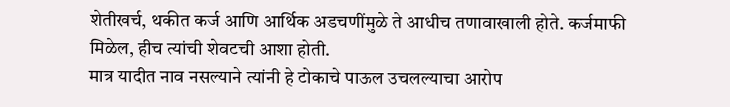शेतीखर्च, थकीत कर्ज आणि आर्थिक अडचणींमुळे ते आधीच तणावाखाली होते. कर्जमाफी मिळेल, हीच त्यांची शेवटची आशा होती.
मात्र यादीत नाव नसल्याने त्यांनी हे टोकाचे पाऊल उचलल्याचा आरोप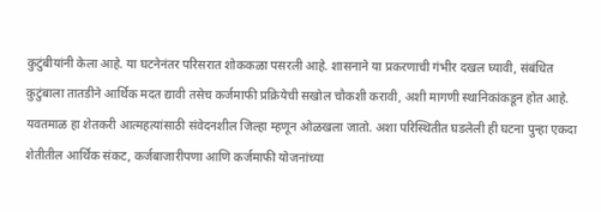कुटुंबीयांनी केला आहे. या घटनेनंतर परिसरात शोककळा पसरली आहे. शासनाने या प्रकरणाची गंभीर दखल घ्यावी, संबंधित कुटुंबाला तातडीने आर्थिक मदत द्यावी तसेच कर्जमाफी प्रक्रियेची सखोल चौकशी करावी, अशी मागणी स्थानिकांकडून होत आहे. यवतमाळ हा शेतकरी आत्महत्यांसाठी संवेदनशील जिल्हा म्हणून ओळखला जातो. अशा परिस्थितीत घडलेली ही घटना पुन्हा एकदा शेतीतील आर्थिक संकट, कर्जबाजारीपणा आणि कर्जमाफी योजनांच्या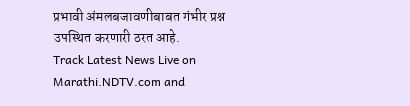प्रभावी अंमलबजावणीबाबत गंभीर प्रश्न उपस्थित करणारी ठरत आहे.
Track Latest News Live on Marathi.NDTV.com and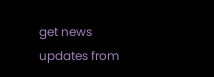get news updates from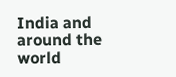India and around the world